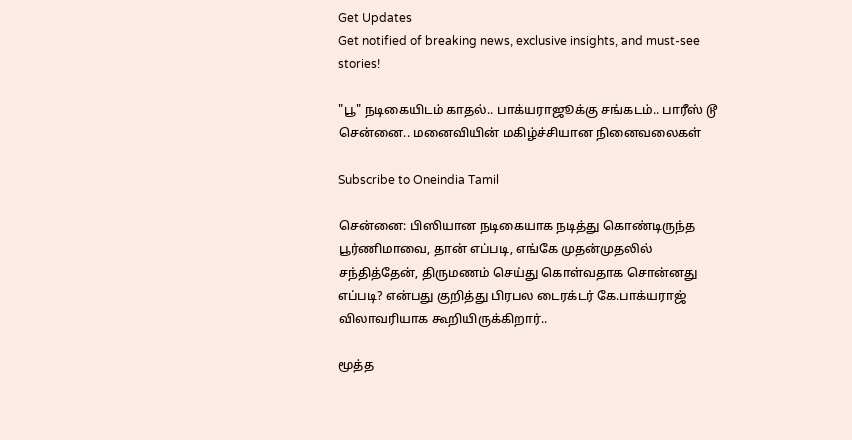Get Updates
Get notified of breaking news, exclusive insights, and must-see stories!

"பூ" நடிகையிடம் காதல்.. பாக்யராஜூக்கு சங்கடம்.. பாரீஸ் டூ சென்னை.. மனைவியின் மகிழ்ச்சியான நினைவலைகள்

Subscribe to Oneindia Tamil

சென்னை: பிஸியான நடிகையாக நடித்து கொண்டிருந்த பூர்ணிமாவை, தான் எப்படி, எங்கே முதன்முதலில் சந்தித்தேன், திருமணம் செய்து கொள்வதாக சொன்னது எப்படி? என்பது குறித்து பிரபல டைரக்டர் கே.பாக்யராஜ் விலாவரியாக கூறியிருக்கிறார்..

மூத்த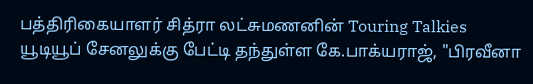பத்திரிகையாளர் சித்ரா லட்சுமணனின் Touring Talkies யூடியூப் சேனலுக்கு பேட்டி தந்துள்ள கே.பாக்யராஜ், "பிரவீனா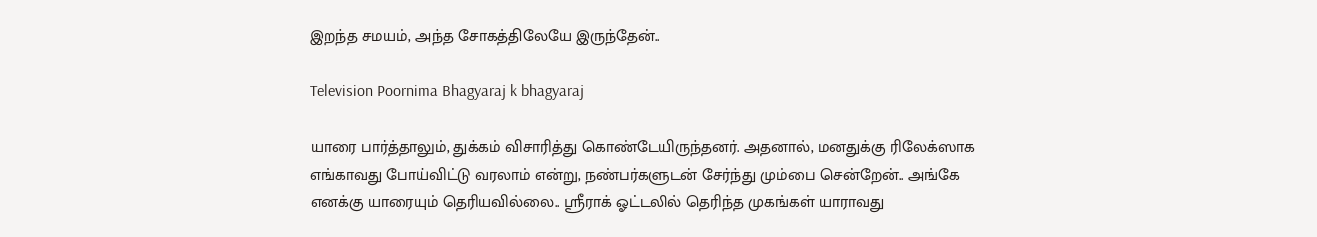இறந்த சமயம், அந்த சோகத்திலேயே இருந்தேன்..

Television Poornima Bhagyaraj k bhagyaraj

யாரை பார்த்தாலும், துக்கம் விசாரித்து கொண்டேயிருந்தனர். அதனால், மனதுக்கு ரிலேக்ஸாக எங்காவது போய்விட்டு வரலாம் என்று, நண்பர்களுடன் சேர்ந்து மும்பை சென்றேன்.. அங்கே எனக்கு யாரையும் தெரியவில்லை.. ஸ்ரீராக் ஓட்டலில் தெரிந்த முகங்கள் யாராவது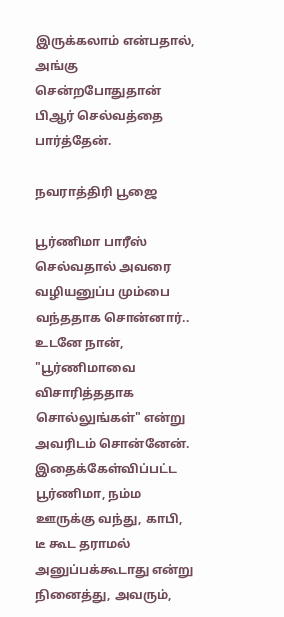இருக்கலாம் என்பதால், அங்கு சென்றபோதுதான் பிஆர் செல்வத்தை பார்த்தேன்.

நவராத்திரி பூஜை

பூர்ணிமா பாரீஸ் செல்வதால் அவரை வழியனுப்ப மும்பை வந்ததாக சொன்னார்.. உடனே நான், "பூர்ணிமாவை விசாரித்ததாக சொல்லுங்கள்" என்று அவரிடம் சொன்னேன். இதைக்கேள்விப்பட்ட பூர்ணிமா, நம்ம ஊருக்கு வந்து, காபி, டீ கூட தராமல் அனுப்பக்கூடாது என்று நினைத்து, அவரும்,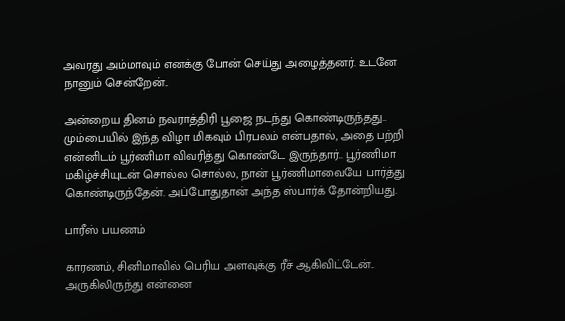அவரது அம்மாவும் எனக்கு போன் செய்து அழைத்தனர். உடனே நானும் சென்றேன்..

அன்றைய தினம் நவராத்திரி பூஜை நடந்து கொண்டிருந்தது.. மும்பையில் இந்த விழா மிகவும் பிரபலம் என்பதால், அதை பற்றி என்னிடம் பூர்ணிமா விவரித்து கொண்டே இருந்தார்.. பூர்ணிமா மகிழ்ச்சியுடன் சொல்ல சொல்ல, நான் பூர்ணிமாவையே பார்த்து கொண்டிருந்தேன். அப்போதுதான் அந்த ஸ்பார்க் தோன்றியது.

பாரீஸ் பயணம்

காரணம், சினிமாவில் பெரிய அளவுக்கு ரீச் ஆகிவிட்டேன்.. அருகிலிருந்து என்னை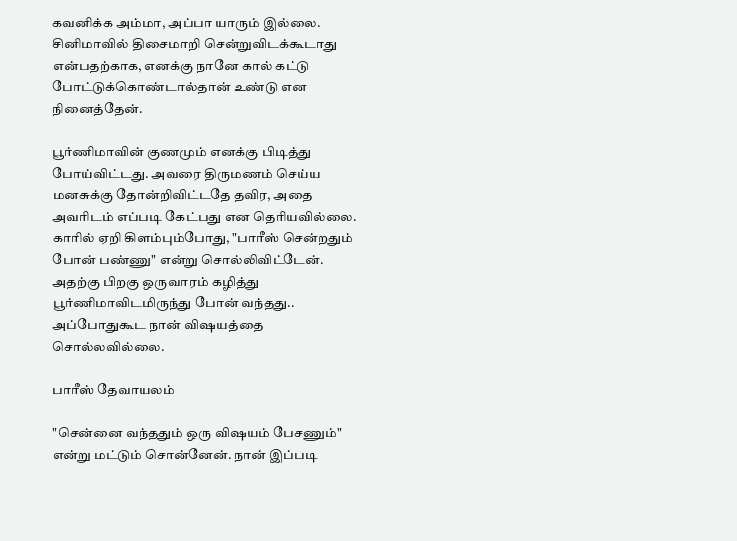கவனிக்க அம்மா, அப்பா யாரும் இல்லை. சினிமாவில் திசைமாறி சென்றுவிடக்கூடாது என்பதற்காக, எனக்கு நானே கால் கட்டு போட்டுக்கொண்டால்தான் உண்டு என நினைத்தேன்.

பூர்ணிமாவின் குணமும் எனக்கு பிடித்து போய்விட்டது. அவரை திருமணம் செய்ய மனசுக்கு தோன்றிவிட்டதே தவிர, அதை அவரிடம் எப்படி கேட்பது என தெரியவில்லை. காரில் ஏறி கிளம்பும்போது, "பாரீஸ் சென்றதும் போன் பண்ணு" என்று சொல்லிவிட்டேன். அதற்கு பிறகு ஒருவாரம் கழித்து பூர்ணிமாவிடமிருந்து போன் வந்தது.. அப்போதுகூட நான் விஷயத்தை சொல்லவில்லை.

பாரீஸ் தேவாயலம்

"சென்னை வந்ததும் ஒரு விஷயம் பேசணும்" என்று மட்டும் சொன்னேன். நான் இப்படி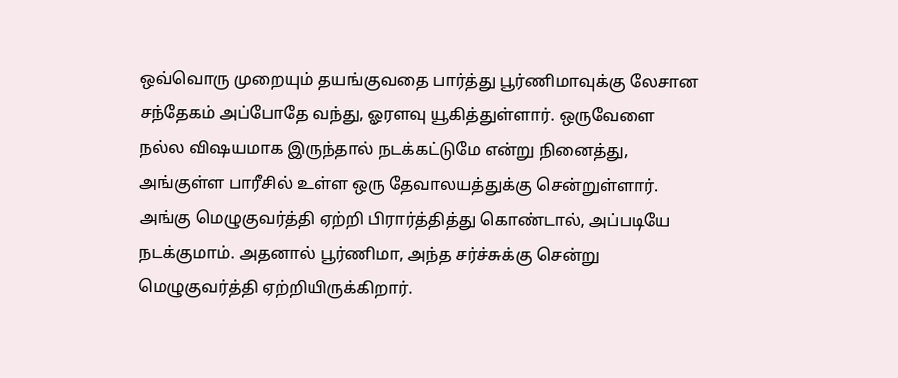ஒவ்வொரு முறையும் தயங்குவதை பார்த்து பூர்ணிமாவுக்கு லேசான சந்தேகம் அப்போதே வந்து, ஓரளவு யூகித்துள்ளார். ஒருவேளை நல்ல விஷயமாக இருந்தால் நடக்கட்டுமே என்று நினைத்து, அங்குள்ள பாரீசில் உள்ள ஒரு தேவாலயத்துக்கு சென்றுள்ளார். அங்கு மெழுகுவர்த்தி ஏற்றி பிரார்த்தித்து கொண்டால், அப்படியே நடக்குமாம். அதனால் பூர்ணிமா, அந்த சர்ச்சுக்கு சென்று மெழுகுவர்த்தி ஏற்றியிருக்கிறார்.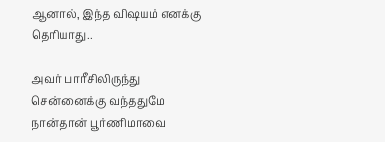ஆனால், இந்த விஷயம் எனக்கு தெரியாது..

அவர் பாரீசிலிருந்து சென்னைக்கு வந்ததுமே நான்தான் பூர்ணிமாவை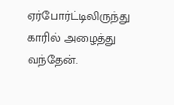ஏர்போர்ட்டிலிருந்து காரில் அழைத்து வந்தேன்.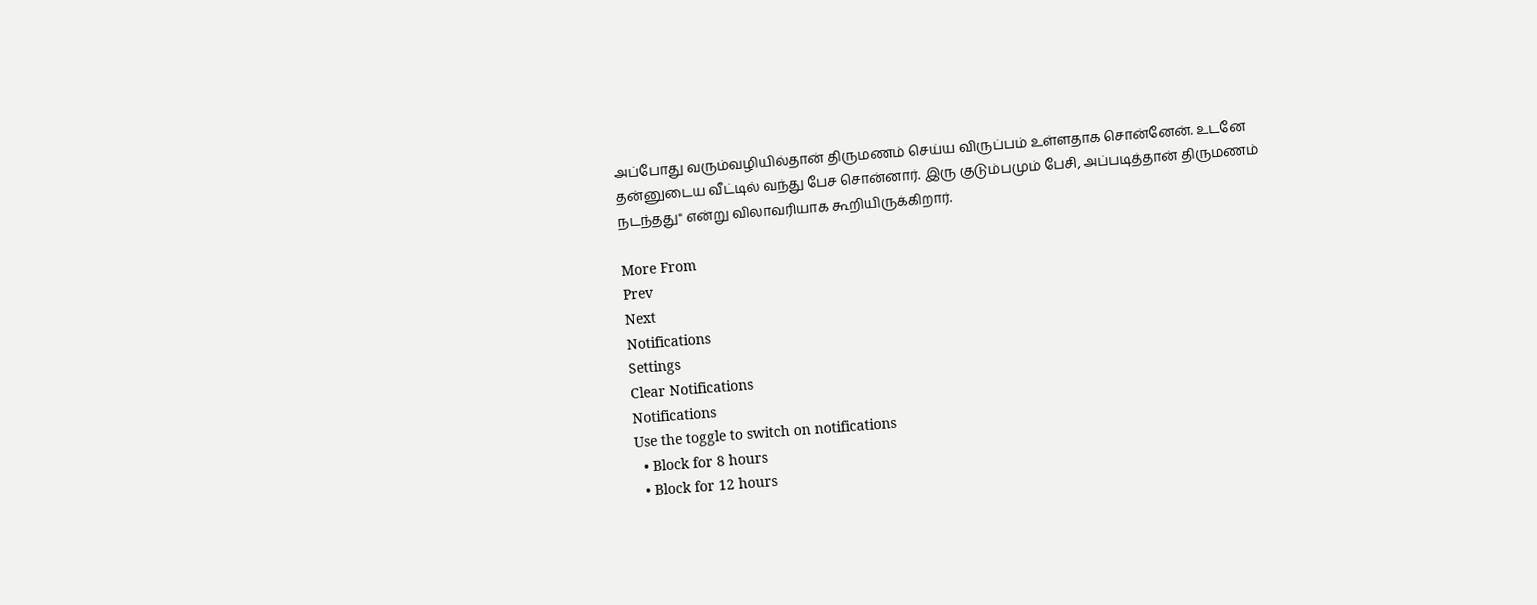அப்போது வரும்வழியில்தான் திருமணம் செய்ய விருப்பம் உள்ளதாக சொன்னேன். உடனே தன்னுடைய வீட்டில் வந்து பேச சொன்னார். இரு குடும்பமும் பேசி, அப்படித்தான் திருமணம் நடந்தது" என்று விலாவரியாக கூறியிருக்கிறார்.

More From
Prev
Next
Notifications
Settings
Clear Notifications
Notifications
Use the toggle to switch on notifications
  • Block for 8 hours
  • Block for 12 hours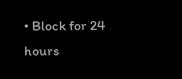• Block for 24 hours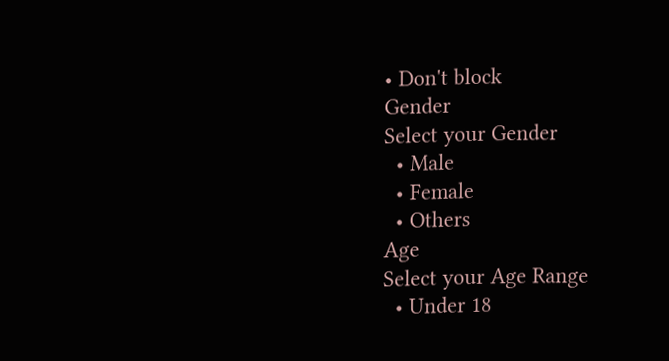• Don't block
Gender
Select your Gender
  • Male
  • Female
  • Others
Age
Select your Age Range
  • Under 18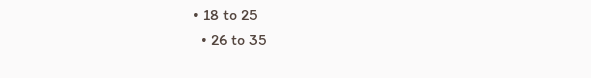• 18 to 25
  • 26 to 35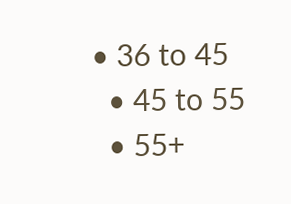• 36 to 45
  • 45 to 55
  • 55+